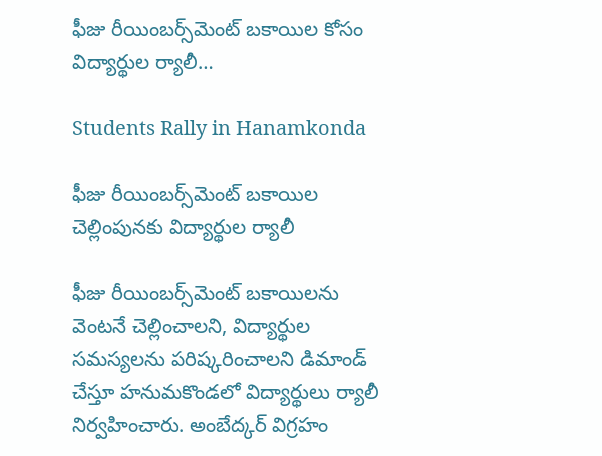ఫీజు రీయింబర్స్‌మెంట్ బకాయిల కోసం విద్యార్థుల ర్యాలీ…

Students Rally in Hanamkonda

ఫీజు రీయింబర్స్‌మెంట్ బకాయిల చెల్లింపునకు విద్యార్థుల ర్యాలీ

ఫీజు రీయింబర్స్‌మెంట్ బకాయిలను వెంటనే చెల్లించాలని, విద్యార్థుల సమస్యలను పరిష్కరించాలని డిమాండ్ చేస్తూ హనుమకొండలో విద్యార్థులు ర్యాలీ నిర్వహించారు. అంబేద్కర్ విగ్రహం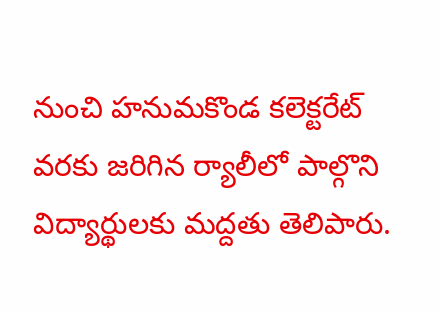నుంచి హనుమకొండ కలెక్టరేట్ వరకు జరిగిన ర్యాలీలో పాల్గొని విద్యార్థులకు మద్దతు తెలిపారు.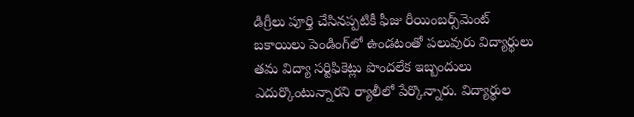డిగ్రీలు పూర్తి చేసినప్పటికీ ఫీజు రీయింబర్స్‌మెంట్ బకాయిలు పెండింగ్‌లో ఉండటంతో పలువురు విద్యార్థులు తమ విద్యా సర్టిఫికెట్లు పొందలేక ఇబ్బందులు ఎదుర్కొంటున్నారని ర్యాలీలో పేర్కొన్నారు. విద్యార్థుల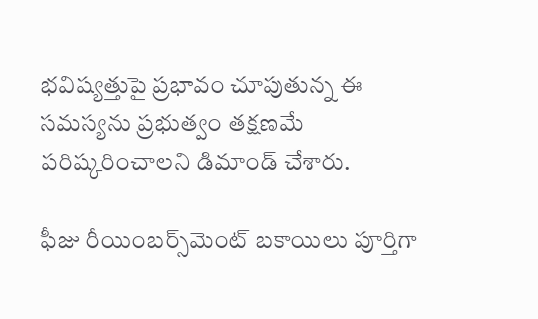భవిష్యత్తుపై ప్రభావం చూపుతున్న ఈ సమస్యను ప్రభుత్వం తక్షణమే పరిష్కరించాలని డిమాండ్ చేశారు.

ఫీజు రీయింబర్స్‌మెంట్ బకాయిలు పూర్తిగా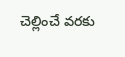చెల్లించే వరకు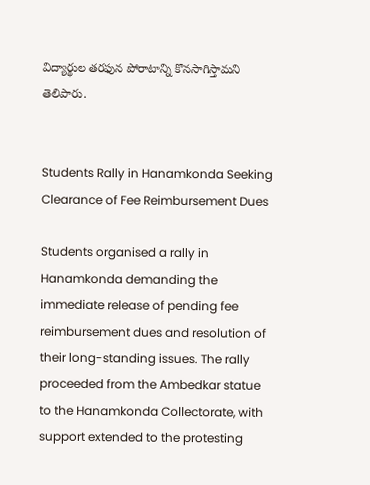విద్యార్థుల తరఫున పోరాటాన్ని కొనసాగిస్తామని తెలిపారు.


Students Rally in Hanamkonda Seeking Clearance of Fee Reimbursement Dues

Students organised a rally in Hanamkonda demanding the immediate release of pending fee reimbursement dues and resolution of their long-standing issues. The rally proceeded from the Ambedkar statue to the Hanamkonda Collectorate, with support extended to the protesting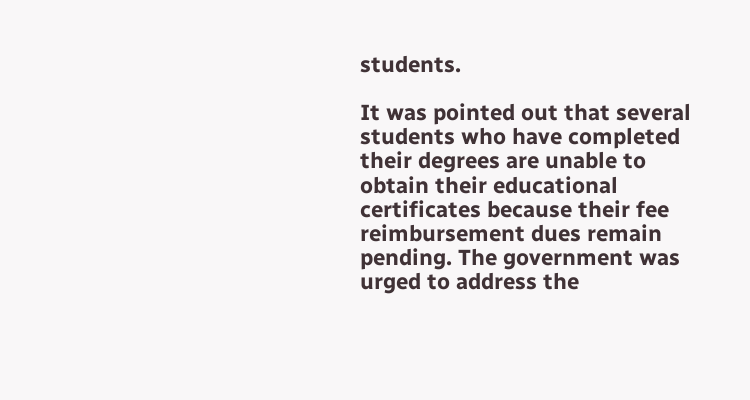students.

It was pointed out that several students who have completed their degrees are unable to obtain their educational certificates because their fee reimbursement dues remain pending. The government was urged to address the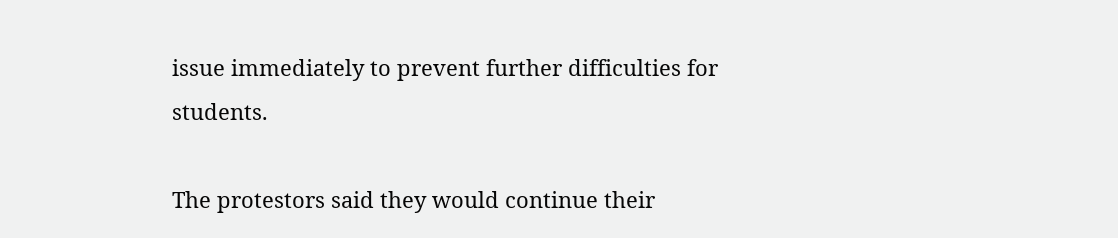issue immediately to prevent further difficulties for students.

The protestors said they would continue their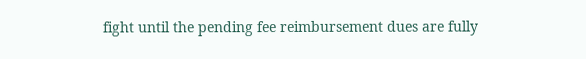fight until the pending fee reimbursement dues are fully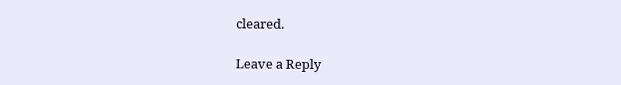cleared.

Leave a Reply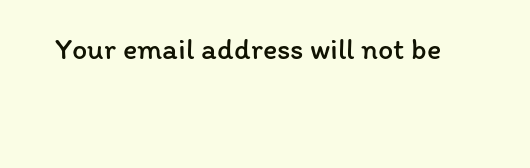Your email address will not be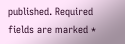published. Required fields are marked *